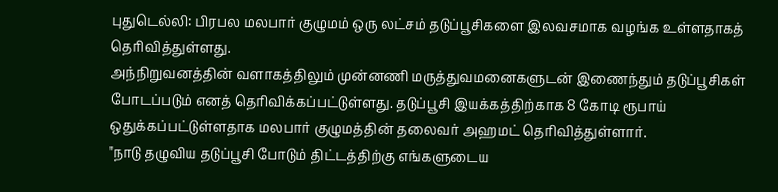புதுடெல்லி: பிரபல மலபார் குழுமம் ஒரு லட்சம் தடுப்பூசிகளை இலவசமாக வழங்க உள்ளதாகத் தெரிவித்துள்ளது.
அந்நிறுவனத்தின் வளாகத்திலும் முன்னணி மருத்துவமனைகளுடன் இணைந்தும் தடுப்பூசிகள் போடப்படும் எனத் தெரிவிக்கப்பட்டுள்ளது. தடுப்பூசி இயக்கத்திற்காக 8 கோடி ரூபாய் ஒதுக்கப்பட்டுள்ளதாக மலபார் குழுமத்தின் தலைவர் அஹமட் தெரிவித்துள்ளார்.
"நாடு தழுவிய தடுப்பூசி போடும் திட்டத்திற்கு எங்களுடைய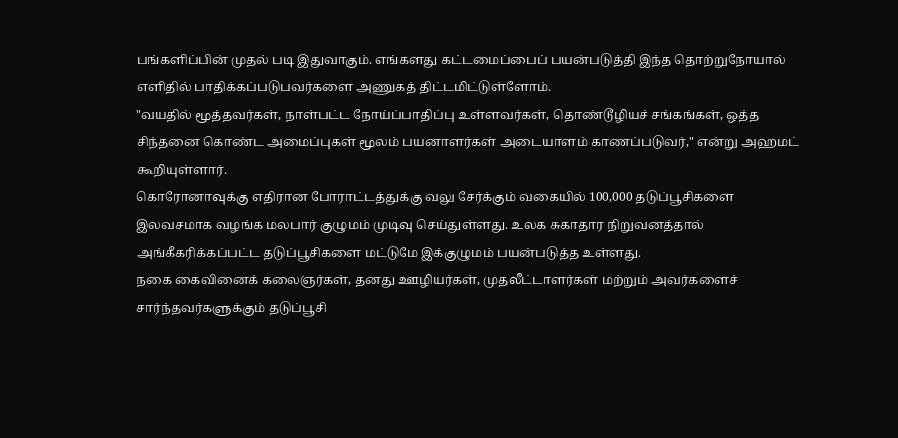பங்களிப்பின் முதல் படி இதுவாகும். எங்களது கட்டமைப்பைப் பயன்படுத்தி இந்த தொற்றுநோயால் எளிதில் பாதிக்கப்படுபவர்களை அணுகத் திட்டமிட்டுள்ளோம்.
"வயதில் மூத்தவர்கள், நாள்பட்ட நோய்ப்பாதிப்பு உள்ளவர்கள், தொண்டூழியச் சங்கங்கள், ஒத்த சிந்தனை கொண்ட அமைப்புகள் மூலம் பயனாளர்கள் அடையாளம் காணப்படுவர்," என்று அஹமட் கூறியுள்ளார்.
கொரோனாவுக்கு எதிரான போராட்டத்துக்கு வலு சேர்க்கும் வகையில் 100,000 தடுப்பூசிகளை இலவசமாக வழங்க மலபார் குழுமம் முடிவு செய்துள்ளது. உலக சுகாதார நிறுவனத்தால் அங்கீகரிக்கப்பட்ட தடுப்பூசிகளை மட்டுமே இக்குழுமம் பயன்படுத்த உள்ளது.
நகை கைவினைக் கலைஞர்கள், தனது ஊழியர்கள், முதலீட்டாளர்கள் மற்றும் அவர்களைச் சார்ந்தவர்களுக்கும் தடுப்பூசி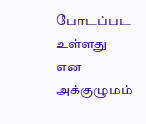போடப்பட உள்ளது என அக்குழுமம்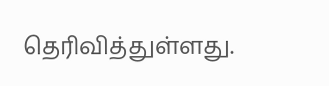தெரிவித்துள்ளது.